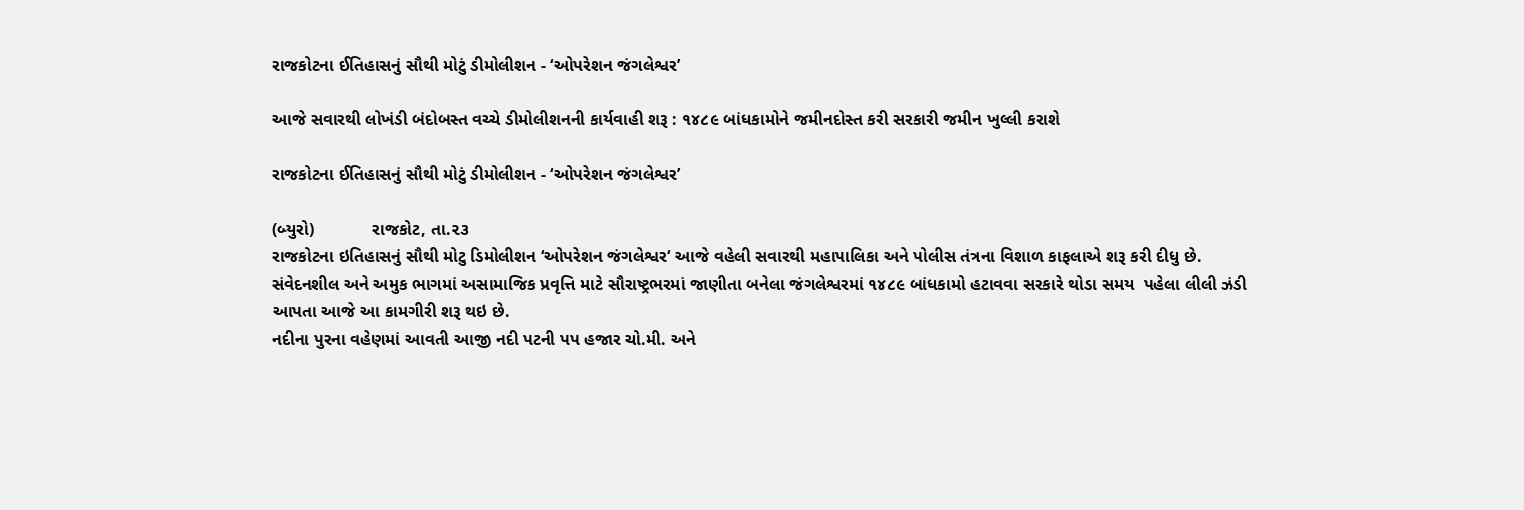રાજકોટના ઈતિહાસનું સૌથી મોટું ડીમોલીશન - ‘ઓપરેશન જંગલેશ્વર’

આજે સવારથી લોખંડી બંદોબસ્ત વચ્ચે ડીમોલીશનની કાર્યવાહી શરૂ : ૧૪૮૯ બાંધકામોને જમીનદોસ્ત કરી સરકારી જમીન ખુલ્લી કરાશે

રાજકોટના ઈતિહાસનું સૌથી મોટું ડીમોલીશન - ‘ઓપરેશન જંગલેશ્વર’

(બ્યુરો)            રાજકોટ, તા.૨૩
રાજકોટના ઇતિહાસનું સૌથી મોટુ ડિમોલીશન ‘ઓપરેશન જંગલેશ્વર‘ આજે વહેલી સવારથી મહાપાલિકા અને પોલીસ તંત્રના વિશાળ કાફલાએ શરૂ કરી દીધુ છે. સંવેદનશીલ અને અમુક ભાગમાં અસામાજિક પ્રવૃત્તિ માટે સૌરાષ્ટ્રભરમાં જાણીતા બનેલા જંગલેશ્વરમાં ૧૪૮૯ બાંધકામો હટાવવા સરકારે થોડા સમય  પહેલા લીલી ઝંડી આપતા આજે આ કામગીરી શરૂ થઇ છે.
નદીના પુરના વહેણમાં આવતી આજી નદી પટની પપ હજાર ચો.મી. અને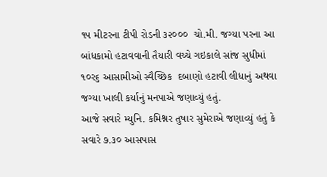૧૫ મીટરના ટીપી રોડની ૩૨૦૦૦  ચો.મી. જગ્યા પરના આ બાંધકામો હટાવવાની તૈયારી વચ્ચે ગઇકાલે સાંજ સુધીમાં ૧૦ર૬ આસામીઓ સ્વૈચ્છિક  દબાણો હટાવી લીધાનું અથવા જગ્યા ખાલી કર્યાનું મનપાએ જણાવ્યું હતું.
આજે સવારે મ્યુનિ. કમિશ્નર તુષાર સુમેરાએ જણાવ્યું હતું કે સવારે ૭.૩૦ આસપાસ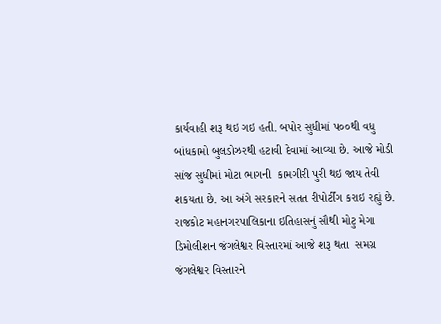કાર્યવાહી શરૂ થઇ ગઇ હતી. બપોર સુધીમાં પ૦૦થી વધુ બાંધકામો બુલડોઝરથી હટાવી દેવામાં આવ્યા છે. આજે મોડી સાંજ સુધીમાં મોટા ભાગની  કામગીરી પુરી થઇ જાય તેવી શકયતા છે. આ અંગે સરકારને સતત રીપોર્ટીંગ કરાઇ રહ્યું છે.
રાજકોટ મહાનગરપાલિકાના ઇતિહાસનું સૌથી મોટુ મેગા ડિમોલીશન જંગલેશ્વર વિસ્તારમાં આજે શરૂ થતા  સમગ્ર જંગલેશ્વર વિસ્તારને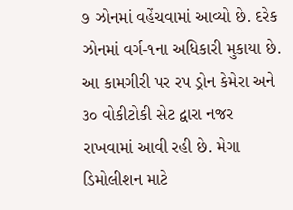૭ ઝોનમાં વહેંચવામાં આવ્યો છે. દરેક ઝોનમાં વર્ગ-૧ના અધિકારી મુકાયા છે. આ કામગીરી પર રપ ડ્રોન કેમેરા અને ૩૦ વોકીટોકી સેટ દ્વારા નજર રાખવામાં આવી રહી છે. મેગા ડિમોલીશન માટે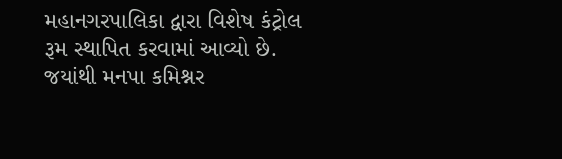મહાનગરપાલિકા દ્વારા વિશેષ કંટ્રોલ રૂમ સ્થાપિત કરવામાં આવ્યો છે. જયાંથી મનપા કમિશ્નર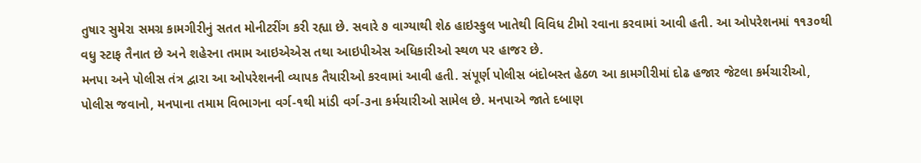તુષાર સુમેરા સમગ્ર કામગીરીનું સતત મોનીટરીંગ કરી રહ્યા છે. સવારે ૭ વાગ્યાથી શેઠ હાઇસ્કુલ ખાતેથી વિવિધ ટીમો રવાના કરવામાં આવી હતી. આ ઓપરેશનમાં ૧૧૩૦થી વધુ સ્ટાફ તૈનાત છે અને શહેરના તમામ આઇએએસ તથા આઇપીએસ અધિકારીઓ સ્થળ પર હાજર છે.
મનપા અને પોલીસ તંત્ર દ્વારા આ ઓપરેશનની વ્યાપક તૈયારીઓ કરવામાં આવી હતી. સંપૂર્ણ પોલીસ બંદોબસ્ત હેઠળ આ કામગીરીમાં દોઢ હજાર જેટલા કર્મચારીઓ, પોલીસ જવાનો, મનપાના તમામ વિભાગના વર્ગ-૧થી માંડી વર્ગ-૩ના કર્મચારીઓ સામેલ છે. મનપાએ જાતે દબાણ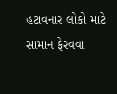હટાવનાર લોકો માટે  સામાન ફેરવવા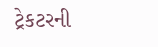ટ્રેકટરની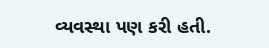વ્યવસ્થા પણ કરી હતી.